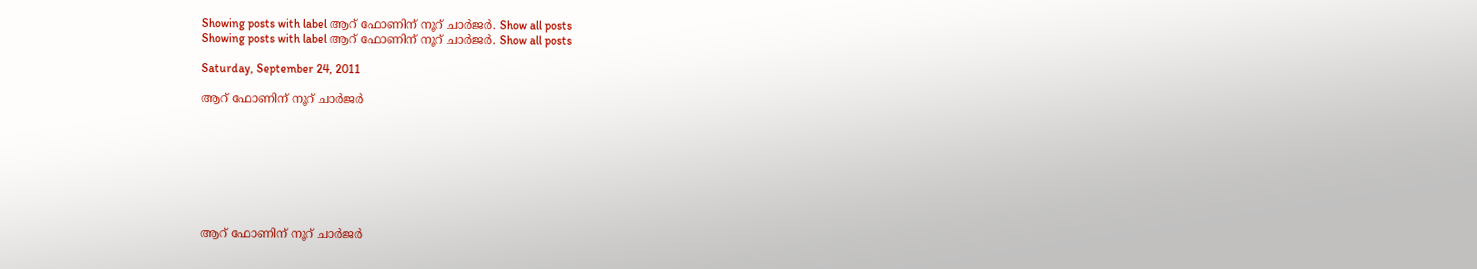Showing posts with label ആറ് ഫോണിന് നൂറ് ചാര്‍ജര്‍. Show all posts
Showing posts with label ആറ് ഫോണിന് നൂറ് ചാര്‍ജര്‍. Show all posts

Saturday, September 24, 2011

ആറ് ഫോണിന് നൂറ് ചാര്‍ജര്‍








ആറ് ഫോണിന് നൂറ് ചാര്‍ജര്‍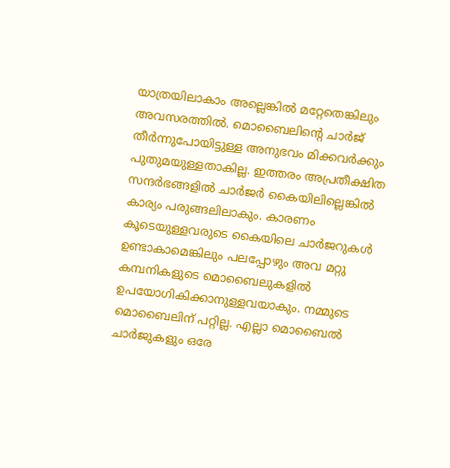യാത്രയിലാകാം അല്ലെങ്കില്‍ മറ്റേതെങ്കിലും അവസരത്തില്‍. മൊബൈലിന്റെ ചാര്‍ജ് തീര്‍ന്നുപോയിട്ടുള്ള അനുഭവം മിക്കവര്‍ക്കും പുതുമയുള്ളതാകില്ല. ഇത്തരം അപ്രതീക്ഷിത സന്ദര്‍ഭങ്ങളില്‍ ചാര്‍ജര്‍ കൈയിലില്ലെങ്കില്‍ കാര്യം പരുങ്ങലിലാകും. കാരണം കൂടെയുള്ളവരുടെ കൈയിലെ ചാര്‍ജറുകള്‍ ഉണ്ടാകാമെങ്കിലും പലപ്പോഴും അവ മറ്റു കമ്പനികളുടെ മൊബൈലുകളില്‍ ഉപയോഗികിക്കാനുള്ളവയാകും. നമ്മുടെ മൊബൈലിന് പറ്റില്ല. എല്ലാ മൊബൈല്‍ ചാര്‍ജുകളും ഒരേ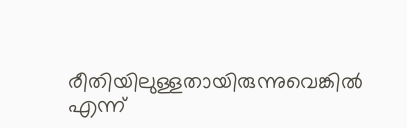രീതിയിലുള്ളതായിരുന്നുവെങ്കില്‍ എന്ന്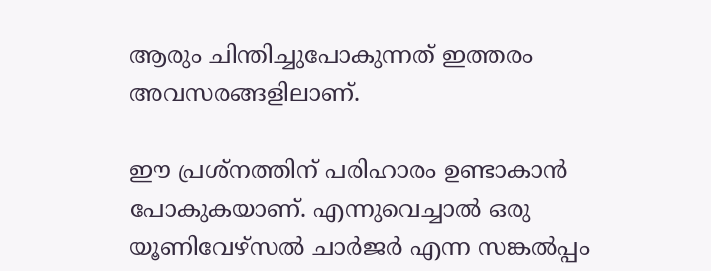ആരും ചിന്തിച്ചുപോകുന്നത് ഇത്തരം അവസരങ്ങളിലാണ്.

ഈ പ്രശ്‌നത്തിന് പരിഹാരം ഉണ്ടാകാന്‍ പോകുകയാണ്. എന്നുവെച്ചാല്‍ ഒരു യൂണിവേഴ്‌സല്‍ ചാര്‍ജര്‍ എന്ന സങ്കല്‍പ്പം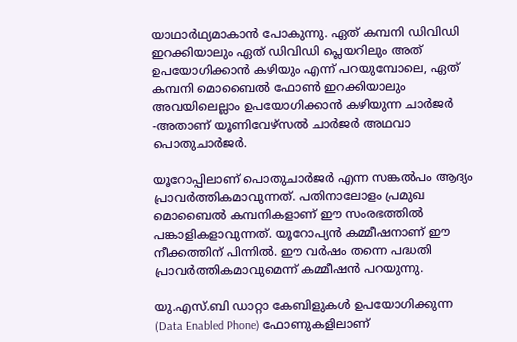യാഥാര്‍ഥ്യമാകാന്‍ പോകുന്നു. ഏത് കമ്പനി ഡിവിഡി ഇറക്കിയാലും ഏത് ഡിവിഡി പ്ലെയറിലും അത് ഉപയോഗിക്കാന്‍ കഴിയും എന്ന് പറയുമ്പോലെ, ഏത് കമ്പനി മൊബൈല്‍ ഫോണ്‍ ഇറക്കിയാലും അവയിലെല്ലാം ഉപയോഗിക്കാന്‍ കഴിയുന്ന ചാര്‍ജര്‍ -അതാണ് യൂണിവേഴ്‌സല്‍ ചാര്‍ജര്‍ അഥവാ പൊതുചാര്‍ജര്‍.

യൂറോപ്പിലാണ് പൊതുചാര്‍ജര്‍ എന്ന സങ്കല്‍പം ആദ്യം പ്രാവര്‍ത്തികമാവുന്നത്. പതിനാലോളം പ്രമുഖ മൊബൈല്‍ കമ്പനികളാണ് ഈ സംരഭത്തില്‍ പങ്കാളികളാവുന്നത്. യൂറോപ്യന്‍ കമ്മീഷനാണ് ഈ നീക്കത്തിന് പിന്നില്‍. ഈ വര്‍ഷം തന്നെ പദ്ധതി പ്രാവര്‍ത്തികമാവുമെന്ന് കമ്മീഷന്‍ പറയുന്നു.

യു.എസ്.ബി ഡാറ്റാ കേബിളുകള്‍ ഉപയോഗിക്കുന്ന (Data Enabled Phone) ഫോണുകളിലാണ്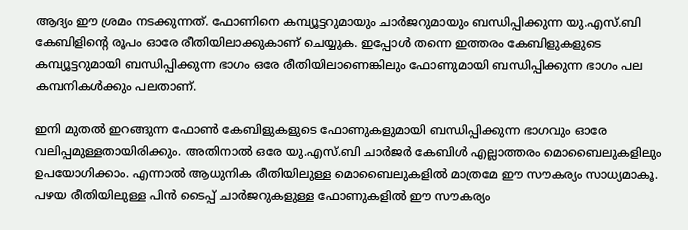ആദ്യം ഈ ശ്രമം നടക്കുന്നത്. ഫോണിനെ കമ്പ്യൂട്ടറുമായും ചാര്‍ജറുമായും ബന്ധിപ്പിക്കുന്ന യു.എസ്.ബി കേബിളിന്റെ രൂപം ഓരേ രീതിയിലാക്കുകാണ് ചെയ്യുക. ഇപ്പോള്‍ തന്നെ ഇത്തരം കേബിളുകളുടെ കമ്പ്യൂട്ടറുമായി ബന്ധിപ്പിക്കുന്ന ഭാഗം ഒരേ രീതിയിലാണെങ്കിലും ഫോണുമായി ബന്ധിപ്പിക്കുന്ന ഭാഗം പല കമ്പനികള്‍ക്കും പലതാണ്.

ഇനി മുതല്‍ ഇറങ്ങുന്ന ഫോണ്‍ കേബിളുകളുടെ ഫോണുകളുമായി ബന്ധിപ്പിക്കുന്ന ഭാഗവും ഓരേ വലിപ്പമുള്ളതായിരിക്കും. അതിനാല്‍ ഒരേ യു.എസ്.ബി ചാര്‍ജര്‍ കേബിള്‍ എല്ലാത്തരം മൊബൈലുകളിലും ഉപയോഗിക്കാം. എന്നാല്‍ ആധുനിക രീതിയിലുള്ള മൊബൈലുകളില്‍ മാത്രമേ ഈ സൗകര്യം സാധ്യമാകൂ. പഴയ രീതിയിലുള്ള പിന്‍ ടൈപ്പ് ചാര്‍ജറുകളുള്ള ഫോണുകളില്‍ ഈ സൗകര്യം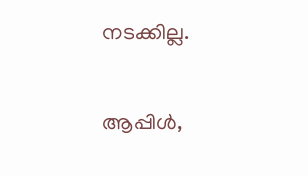നടക്കില്ല.

ആപ്പിള്‍,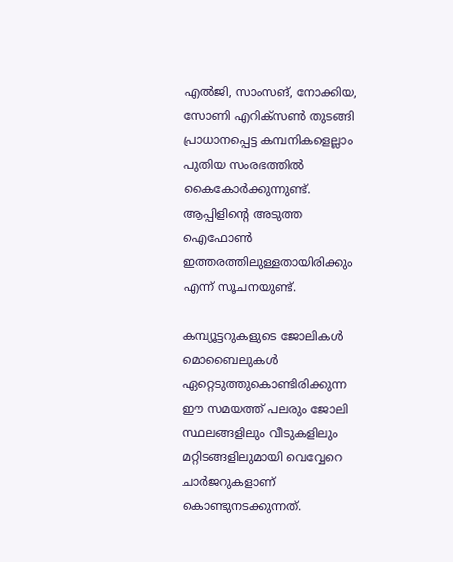എല്‍ജി, സാംസങ്, നോക്കിയ, സോണി എറിക്‌സണ്‍ തുടങ്ങി പ്രാധാനപ്പെട്ട കമ്പനികളെല്ലാം പുതിയ സംരഭത്തില്‍ കൈകോര്‍ക്കുന്നുണ്ട്. ആപ്പിളിന്റെ അടുത്ത ഐഫോണ്‍ ഇത്തരത്തിലുള്ളതായിരിക്കും എന്ന് സൂചനയുണ്ട്.

കമ്പ്യൂട്ടറുകളുടെ ജോലികള്‍ മൊബൈലുകള്‍ ഏറ്റെടുത്തുകൊണ്ടിരിക്കുന്ന ഈ സമയത്ത് പലരും ജോലി സ്ഥലങ്ങളിലും വീടുകളിലും മറ്റിടങ്ങളിലുമായി വെവ്വേറെ ചാര്‍ജറുകളാണ് കൊണ്ടുനടക്കുന്നത്.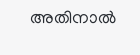അതിനാല്‍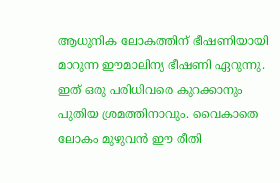ആധുനിക ലോകത്തിന് ഭീഷണിയായി മാറുന്ന ഈമാലിന്യ ഭീഷണി ഏറുന്നു. ഇത് ഒരു പരിധിവരെ കുറക്കാനും പുതിയ ശ്രമത്തിനാവും. വൈകാതെ ലോകം മുഴുവന്‍ ഈ രീതി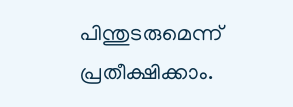പിന്തുടരുമെന്ന് പ്രതീക്ഷിക്കാം.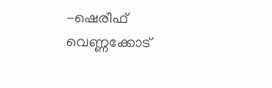-ഷെരീഫ് വെണ്ണക്കോട്‌